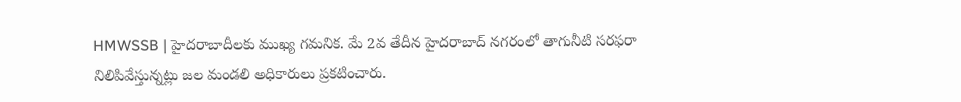HMWSSB | హైదరాబాదీలకు ముఖ్య గమనిక. మే 2వ తేదీన హైదరాబాద్ నగరంలో తాగునీటి సరఫరా నిలిపివేస్తున్నట్లు జల మండలి అధికారులు ప్రకటించారు.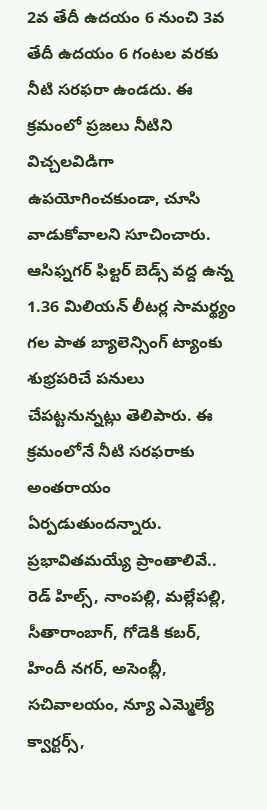2వ తేదీ ఉదయం 6 నుంచి 3వ తేదీ ఉదయం 6 గంటల వరకు నీటి సరఫరా ఉండదు. ఈ క్రమంలో ప్రజలు నీటిని విచ్చలవిడిగా ఉపయోగించకుండా, చూసి వాడుకోవాలని సూచించారు.
ఆసిఫ్నగర్ ఫిల్టర్ బెడ్స్ వద్ద ఉన్న 1.36 మిలియన్ లీటర్ల సామర్థ్యం గల పాత బ్యాలెన్సింగ్ ట్యాంకు శుభ్రపరిచే పనులు చేపట్టనున్నట్లు తెలిపారు. ఈ క్రమంలోనే నీటి సరఫరాకు అంతరాయం ఏర్పడుతుందన్నారు.
ప్రభావితమయ్యే ప్రాంతాలివే..
రెడ్ హిల్స్, నాంపల్లి, మల్లేపల్లి, సీతారాంబాగ్, గోడెకి కబర్, హిందీ నగర్, అసెంబ్లీ, సచివాలయం, న్యూ ఎమ్మెల్యే క్వార్టర్స్,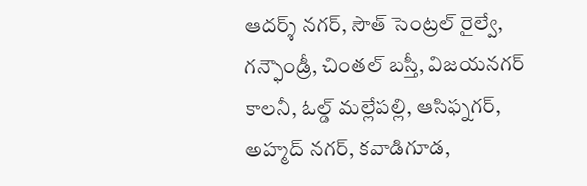ఆదర్శ్ నగర్, సౌత్ సెంట్రల్ రైల్వే, గన్ఫౌండ్రీ, చింతల్ బస్తీ, విజయనగర్ కాలనీ, ఓల్డ్ మల్లేపల్లి, ఆసిఫ్నగర్, అహ్మద్ నగర్, కవాడిగూడ,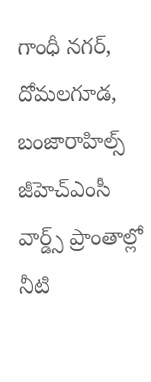గాంధీ నగర్, దోమలగూడ, బంజారాహిల్స్ జీహెచ్ఎంసీ వార్డ్స్ ప్రాంతాల్లో నీటి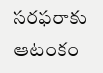సరఫరాకు ఆటంకం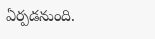ఏర్పడనుంది.